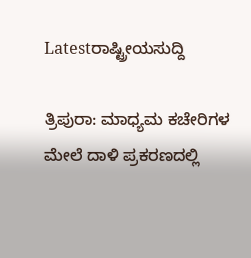Latestರಾಷ್ಟ್ರೀಯಸುದ್ದಿ

ತ್ರಿಪುರಾ: ಮಾಧ್ಯಮ ಕಚೇರಿಗಳ ಮೇಲೆ ದಾಳಿ ಪ್ರಕರಣದಲ್ಲಿ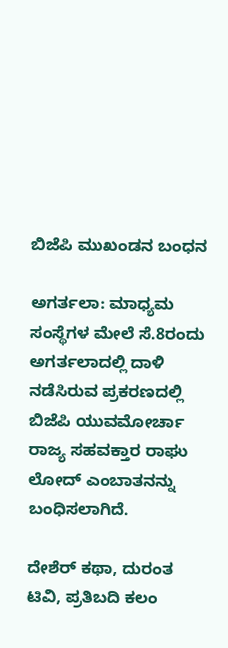ಬಿಜೆಪಿ ಮುಖಂಡನ ಬಂಧನ

ಅಗರ್ತಲಾ: ಮಾಧ್ಯಮ ಸಂಸ್ಥೆಗಳ ಮೇಲೆ ಸೆ.8ರಂದು ಅಗರ್ತಲಾದಲ್ಲಿ ದಾಳಿ ನಡೆಸಿರುವ ಪ್ರಕರಣದಲ್ಲಿ ಬಿಜೆಪಿ ಯುವಮೋರ್ಚಾ ರಾಜ್ಯ ಸಹವಕ್ತಾರ ರಾಘು ಲೋದ್ ಎಂಬಾತನನ್ನು ಬಂಧಿಸಲಾಗಿದೆ.

ದೇಶೆರ್ ಕಥಾ, ದುರಂತ ಟಿವಿ, ಪ್ರತಿಬದಿ ಕಲಂ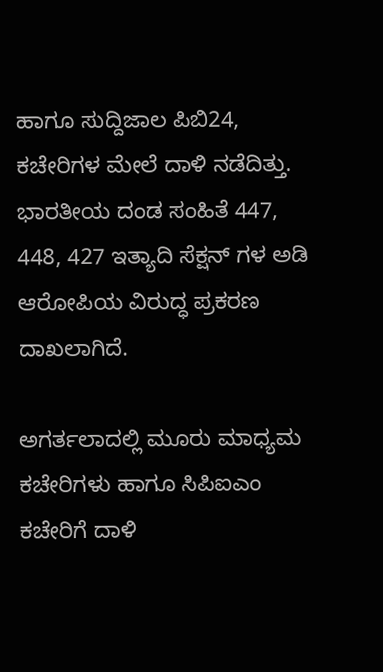ಹಾಗೂ ಸುದ್ದಿಜಾಲ ಪಿಬಿ24, ಕಚೇರಿಗಳ ಮೇಲೆ ದಾಳಿ ನಡೆದಿತ್ತು. ಭಾರತೀಯ ದಂಡ ಸಂಹಿತೆ 447, 448, 427 ಇತ್ಯಾದಿ ಸೆಕ್ಷನ್ ಗಳ ಅಡಿ ಆರೋಪಿಯ ವಿರುದ್ಧ ಪ್ರಕರಣ ದಾಖಲಾಗಿದೆ.

ಅಗರ್ತಲಾದಲ್ಲಿ ಮೂರು ಮಾಧ್ಯಮ ಕಚೇರಿಗಳು ಹಾಗೂ ಸಿಪಿಐಎಂ ಕಚೇರಿಗೆ ದಾಳಿ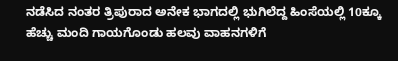ನಡೆಸಿದ ನಂತರ ತ್ರಿಪುರಾದ ಅನೇಕ ಭಾಗದಲ್ಲಿ ಭುಗಿಲೆದ್ದ ಹಿಂಸೆಯಲ್ಲಿ 10ಕ್ಕೂ ಹೆಚ್ಚು ಮಂದಿ ಗಾಯಗೊಂಡು ಹಲವು ವಾಹನಗಳಿಗೆ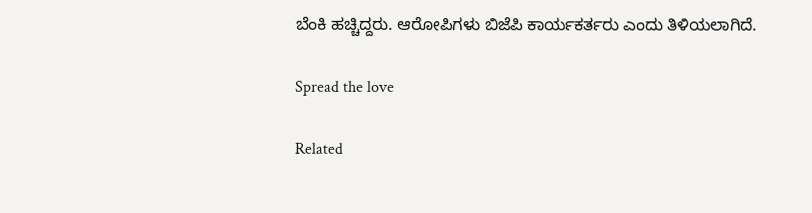ಬೆಂಕಿ ಹಚ್ಚಿದ್ದರು. ಆರೋಪಿಗಳು ಬಿಜೆಪಿ ಕಾರ್ಯಕರ್ತರು ಎಂದು ತಿಳಿಯಲಾಗಿದೆ.

Spread the love

Related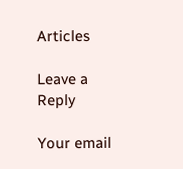Articles

Leave a Reply

Your email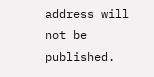address will not be published.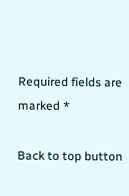Required fields are marked *

Back to top button